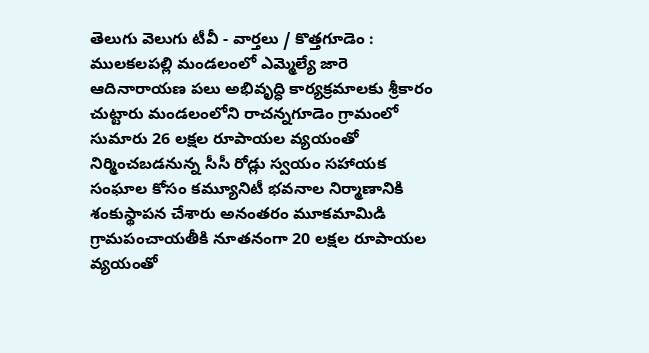తెలుగు వెలుగు టీవీ - వార్తలు / కొత్తగూడెం : ములకలపల్లి మండలంలో ఎమ్మెల్యే జారె ఆదినారాయణ పలు అభివృద్ధి కార్యక్రమాలకు శ్రీకారం చుట్టారు మండలంలోని రాచన్నగూడెం గ్రామంలో సుమారు 26 లక్షల రూపాయల వ్యయంతో నిర్మించబడనున్న సీసీ రోడ్లు స్వయం సహాయక సంఘాల కోసం కమ్యూనిటీ భవనాల నిర్మాణానికి శంకుస్థాపన చేశారు అనంతరం మూకమామిడి గ్రామపంచాయతీకి నూతనంగా 20 లక్షల రూపాయల వ్యయంతో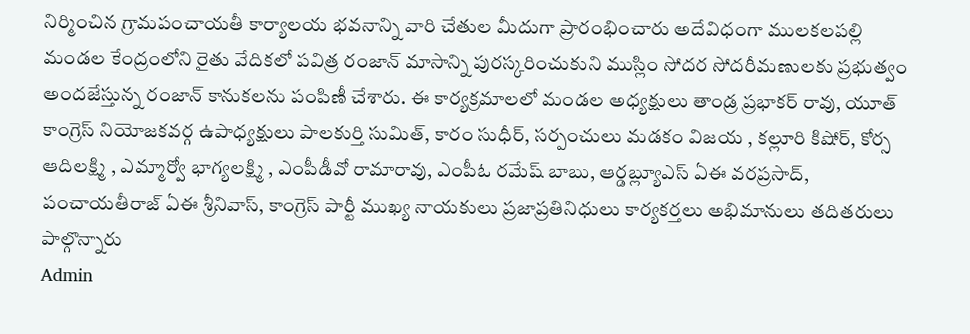నిర్మించిన గ్రామపంచాయతీ కార్యాలయ భవనాన్ని వారి చేతుల మీదుగా ప్రారంభించారు అదేవిధంగా ములకలపల్లి మండల కేంద్రంలోని రైతు వేదికలో పవిత్ర రంజాన్ మాసాన్ని పురస్కరించుకుని ముస్లిం సోదర సోదరీమణులకు ప్రభుత్వం అందజేస్తున్న రంజాన్ కానుకలను పంపిణీ చేశారు. ఈ కార్యక్రమాలలో మండల అధ్యక్షులు తాండ్ర ప్రభాకర్ రావు, యూత్ కాంగ్రెస్ నియోజకవర్గ ఉపాధ్యక్షులు పాలకుర్తి సుమిత్, కారం సుధీర్, సర్పంచులు మడకం విజయ , కల్లూరి కిషోర్, కోర్స ఆదిలక్ష్మి , ఎమ్మార్వో భాగ్యలక్ష్మి , ఎంపీడీవో రామారావు, ఎంపీఓ రమేష్ బాబు, ఆర్డబ్ల్యూఎస్ ఏఈ వరప్రసాద్, పంచాయతీరాజ్ ఏఈ శ్రీనివాస్, కాంగ్రెస్ పార్టీ ముఖ్య నాయకులు ప్రజాప్రతినిధులు కార్యకర్తలు అభిమానులు తదితరులు పాల్గొన్నారు
Admin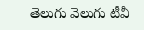తెలుగు వెలుగు టీవీ